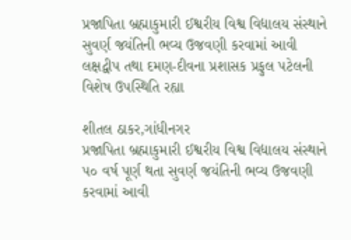પ્રજાપિતા બ્રહ્માકુમારી ઈશ્વરીય વિશ્વ વિદ્યાલય સંસ્થાને સુવર્ણ જયંતિની ભવ્ય ઉજવણી કરવામાં આવી
લક્ષદ્વીપ તથા દમણ-દીવના પ્રશાસક પ્રફુલ પટેલની વિશેષ ઉપસ્થિતિ રહ્યા

શીતલ ઠાકર,ગાંધીનગર
પ્રજાપિતા બ્રહ્માકુમારી ઈશ્વરીય વિશ્વ વિદ્યાલય સંસ્થાને ૫૦ વર્ષ પૂર્ણ થતા સુવર્ણ જયંતિની ભવ્ય ઉજવણી કરવામાં આવી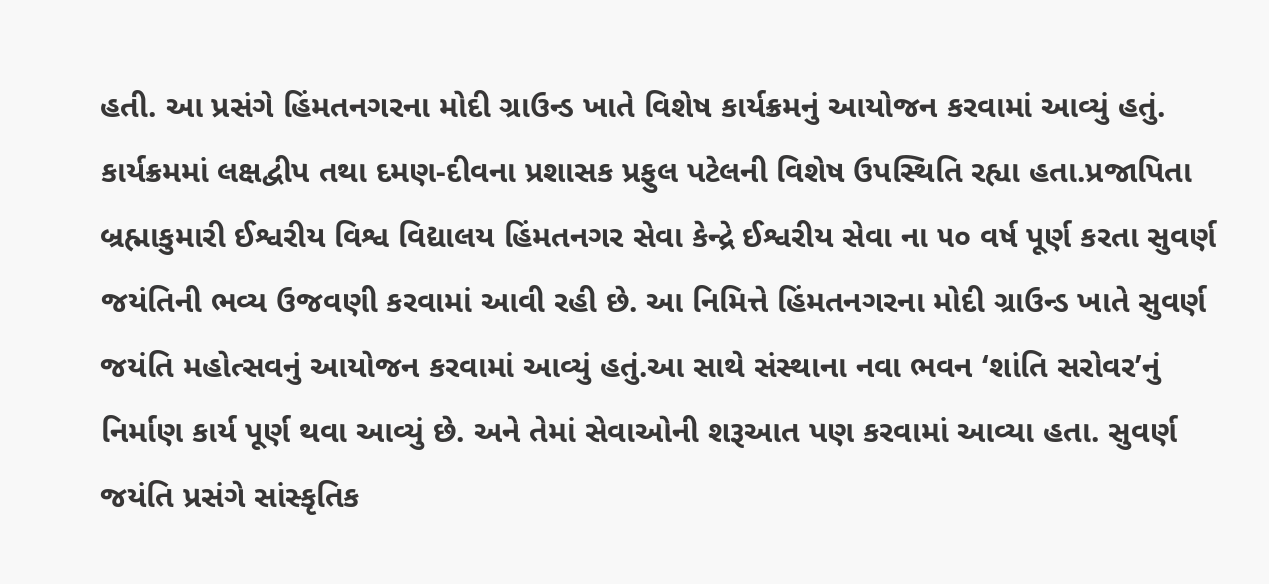હતી. આ પ્રસંગે હિંમતનગરના મોદી ગ્રાઉન્ડ ખાતે વિશેષ કાર્યક્રમનું આયોજન કરવામાં આવ્યું હતું. કાર્યક્રમમાં લક્ષદ્વીપ તથા દમણ-દીવના પ્રશાસક પ્રફુલ પટેલની વિશેષ ઉપસ્થિતિ રહ્યા હતા.પ્રજાપિતા બ્રહ્માકુમારી ઈશ્વરીય વિશ્વ વિદ્યાલય હિંમતનગર સેવા કેન્દ્રે ઈશ્વરીય સેવા ના ૫૦ વર્ષ પૂર્ણ કરતા સુવર્ણ જયંતિની ભવ્ય ઉજવણી કરવામાં આવી રહી છે. આ નિમિત્તે હિંમતનગરના મોદી ગ્રાઉન્ડ ખાતે સુવર્ણ જયંતિ મહોત્સવનું આયોજન કરવામાં આવ્યું હતું.આ સાથે સંસ્થાના નવા ભવન ‘શાંતિ સરોવર’નું નિર્માણ કાર્ય પૂર્ણ થવા આવ્યું છે. અને તેમાં સેવાઓની શરૂઆત પણ કરવામાં આવ્યા હતા. સુવર્ણ જયંતિ પ્રસંગે સાંસ્કૃતિક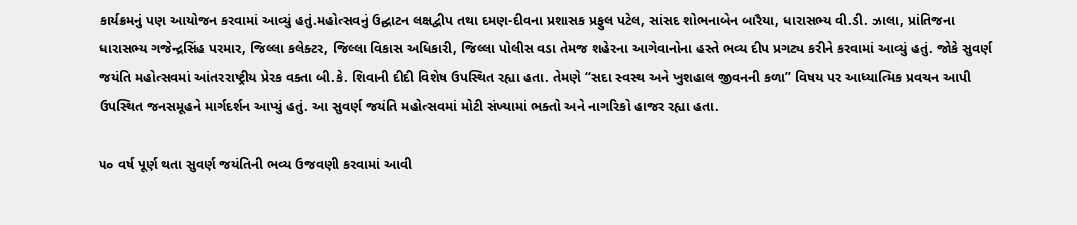કાર્યક્રમનું પણ આયોજન કરવામાં આવ્યું હતું.મહોત્સવનું ઉદ્ઘાટન લક્ષદ્વીપ તથા દમણ-દીવના પ્રશાસક પ્રફુલ પટેલ, સાંસદ શોભનાબેન બારૈયા, ધારાસભ્ય વી.ડી. ઝાલા, પ્રાંતિજના ધારાસભ્ય ગજેન્દ્રસિંહ પરમાર, જિલ્લા કલેક્ટર, જિલ્લા વિકાસ અધિકારી, જિલ્લા પોલીસ વડા તેમજ શહેરના આગેવાનોના હસ્તે ભવ્ય દીપ પ્રગટ્ય કરીને કરવામાં આવ્યું હતું. જોકે સુવર્ણ જયંતિ મહોત્સવમાં આંતરરાષ્ટ્રીય પ્રેરક વક્તા બી.કે. શિવાની દીદી વિશેષ ઉપસ્થિત રહ્યા હતા. તેમણે “સદા સ્વસ્થ અને ખુશહાલ જીવનની કળા” વિષય પર આધ્યાત્મિક પ્રવચન આપી ઉપસ્થિત જનસમૂહને માર્ગદર્શન આપ્યું હતું. આ સુવર્ણ જયંતિ મહોત્સવમાં મોટી સંખ્યામાં ભક્તો અને નાગરિકો હાજર રહ્યા હતા.

૫૦ વર્ષ પૂર્ણ થતા સુવર્ણ જયંતિની ભવ્ય ઉજવણી કરવામાં આવી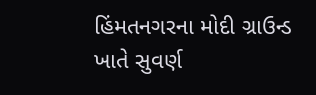હિંમતનગરના મોદી ગ્રાઉન્ડ ખાતે સુવર્ણ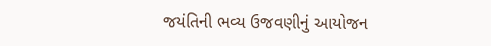જયંતિની ભવ્ય ઉજવણીનું આયોજન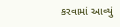કરવામાં આવ્યું